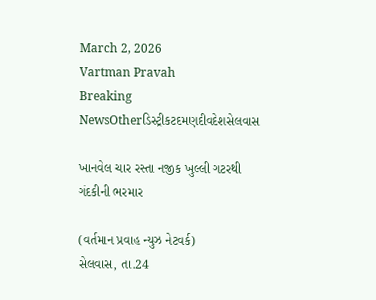March 2, 2026
Vartman Pravah
Breaking NewsOtherડિસ્ટ્રીકટદમણદીવદેશસેલવાસ

ખાનવેલ ચાર રસ્‍તા નજીક ખુલ્લી ગટરથી ગંદકીની ભરમાર

(વર્તમાન પ્રવાહ ન્‍યુઝ નેટવર્ક)
સેલવાસ, તા.24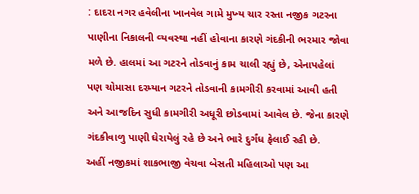: દાદરા નગર હવેલીના ખાનવેલ ગામે મુખ્‍ય ચાર રસ્‍તા નજીક ગટરના પાણીના નિકાલની વ્‍યવસ્‍થા નહીં હોવાના કારણે ગંદકીની ભરમાર જોવા મળે છે. હાલમાં આ ગટરને તોડવાનું કામ ચાલી રહ્યું છે, એનાપહેલાં પણ ચોમાસા દરમ્‍યાન ગટરને તોડવાની કામગીરી કરવામાં આવી હતી અને આજદિન સુધી કામગીરી અધૂરી છોડવામાં આવેલ છે. જેના કારણે ગંદકીવાળુ પાણી ઘેરાયેલું રહે છે અને ભારે દુર્ગંધ ફેલાઈ રહી છે.
અહીં નજીકમાં શાકભાજી વેચવા બેસતી મહિલાઓ પણ આ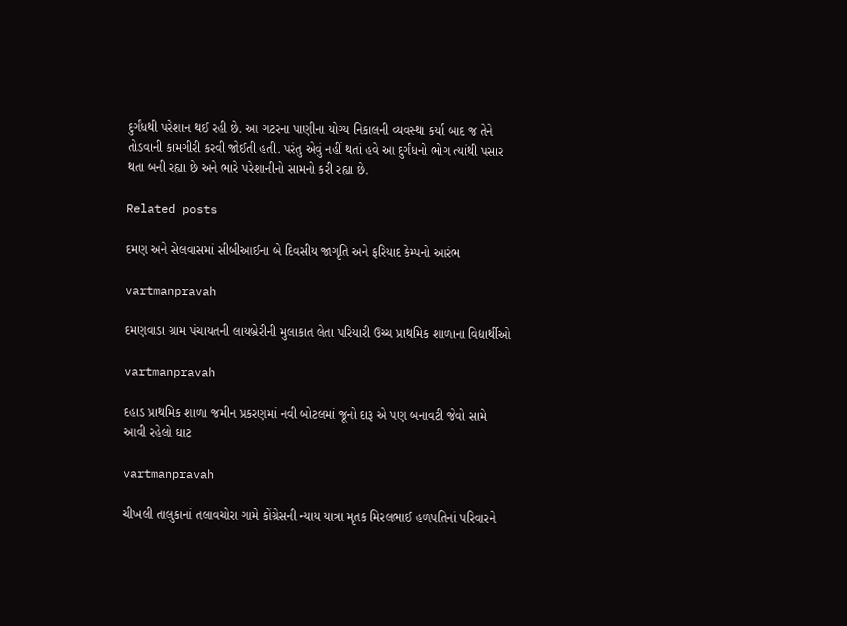દુર્ગંધથી પરેશાન થઈ રહી છે. આ ગટરના પાણીના યોગ્‍ય નિકાલની વ્‍યવસ્‍થા કર્યા બાદ જ તેને તોડવાની કામગીરી કરવી જોઈતી હતી. પરંતુ એવું નહીં થતાં હવે આ દુર્ગંધનો ભોગ ત્‍યાંથી પસાર થતા બની રહ્યા છે અને ભારે પરેશાનીનો સામનો કરી રહ્યા છે.

Related posts

દમણ અને સેલવાસમાં સીબીઆઈના બે દિવસીય જાગૃતિ અને ફરિયાદ કેમ્‍પનો આરંભ

vartmanpravah

દમણવાડા ગ્રામ પંચાયતની લાયબ્રેરીની મુલાકાત લેતા પરિયારી ઉચ્‍ચ પ્રાથમિક શાળાના વિદ્યાર્થીઓ

vartmanpravah

દહાડ પ્રાથમિક શાળા જમીન પ્રકરણમાં નવી બોટલમાં જૂનો દારૂ એ પણ બનાવટી જેવો સામે આવી રહેલો ઘાટ

vartmanpravah

ચીખલી તાલુકાનાં તલાવચોરા ગામે કોંગ્રેસની ન્‍યાય યાત્રા મૃતક મિરલભાઈ હળપતિનાં પરિવારને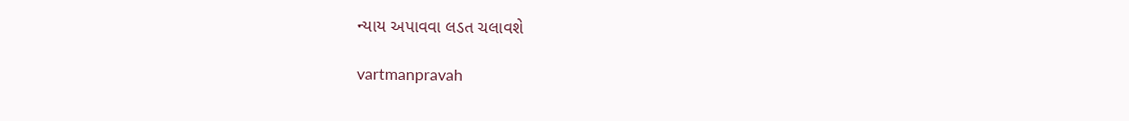ન્‍યાય અપાવવા લડત ચલાવશે

vartmanpravah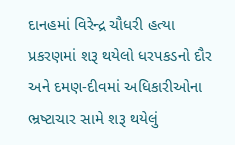દાનહમાં વિરેન્‍દ્ર ચૌધરી હત્‍યા પ્રકરણમાં શરૂ થયેલો ધરપકડનો દૌર અને દમણ-દીવમાં અધિકારીઓના ભ્રષ્‍ટાચાર સામે શરૂ થયેલું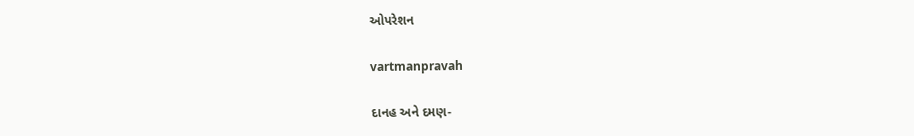ઓપરેશન

vartmanpravah

દાનહ અને દમણ-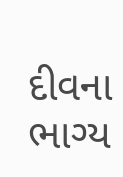દીવના ભાગ્ય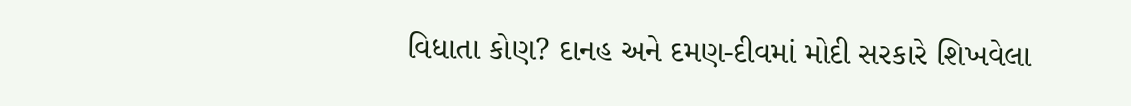વિધાતા કોણ? દાનહ અને દમણ-દીવમાં મોદી સરકારે શિખવેલા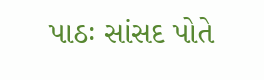પાઠઃ સાંસદ પોતે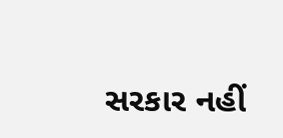સરકાર નહીં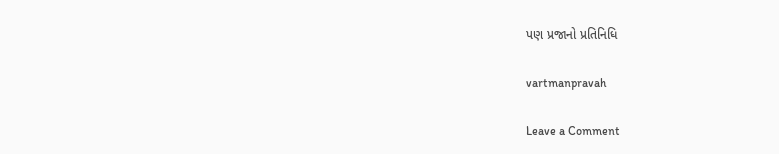પણ પ્રજાનો પ્રતિનિધિ

vartmanpravah

Leave a Comment